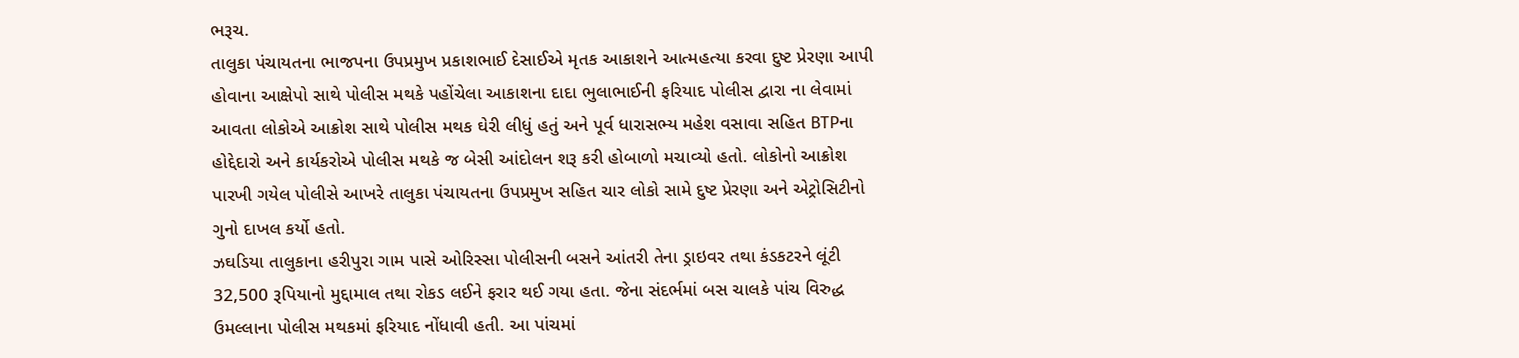ભરૂચ.
તાલુકા પંચાયતના ભાજપના ઉપપ્રમુખ પ્રકાશભાઈ દેસાઈએ મૃતક આકાશને આત્મહત્યા કરવા દુષ્ટ પ્રેરણા આપી હોવાના આક્ષેપો સાથે પોલીસ મથકે પહોંચેલા આકાશના દાદા ભુલાભાઈની ફરિયાદ પોલીસ દ્વારા ના લેવામાં આવતા લોકોએ આક્રોશ સાથે પોલીસ મથક ઘેરી લીધું હતું અને પૂર્વ ધારાસભ્ય મહેશ વસાવા સહિત BTPના હોદ્દેદારો અને કાર્યકરોએ પોલીસ મથકે જ બેસી આંદોલન શરૂ કરી હોબાળો મચાવ્યો હતો. લોકોનો આક્રોશ પારખી ગયેલ પોલીસે આખરે તાલુકા પંચાયતના ઉપપ્રમુખ સહિત ચાર લોકો સામે દુષ્ટ પ્રેરણા અને એટ્રોસિટીનો ગુનો દાખલ કર્યો હતો.
ઝઘડિયા તાલુકાના હરીપુરા ગામ પાસે ઓરિસ્સા પોલીસની બસને આંતરી તેના ડ્રાઇવર તથા કંડકટરને લૂંટી 32,500 રૂપિયાનો મુદ્દામાલ તથા રોકડ લઈને ફરાર થઈ ગયા હતા. જેના સંદર્ભમાં બસ ચાલકે પાંચ વિરુદ્ધ ઉમલ્લાના પોલીસ મથકમાં ફરિયાદ નોંધાવી હતી. આ પાંચમાં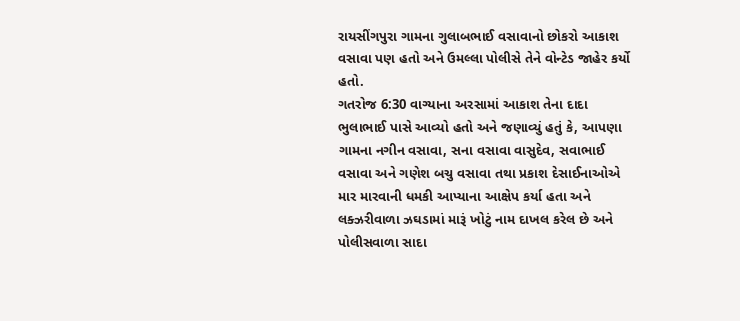રાયસીંગપુરા ગામના ગુલાબભાઈ વસાવાનો છોકરો આકાશ વસાવા પણ હતો અને ઉમલ્લા પોલીસે તેને વોન્ટેડ જાહેર કર્યો હતો.
ગતરોજ 6:30 વાગ્યાના અરસામાં આકાશ તેના દાદા ભુલાભાઈ પાસે આવ્યો હતો અને જણાવ્યું હતું કે, આપણા ગામના નગીન વસાવા, સના વસાવા વાસુદેવ, સવાભાઈ વસાવા અને ગણેશ બચુ વસાવા તથા પ્રકાશ દેસાઈનાઓએ માર મારવાની ધમકી આપ્યાના આક્ષેપ કર્યા હતા અને લક્ઝરીવાળા ઝઘડામાં મારૂં ખોટું નામ દાખલ કરેલ છે અને પોલીસવાળા સાદા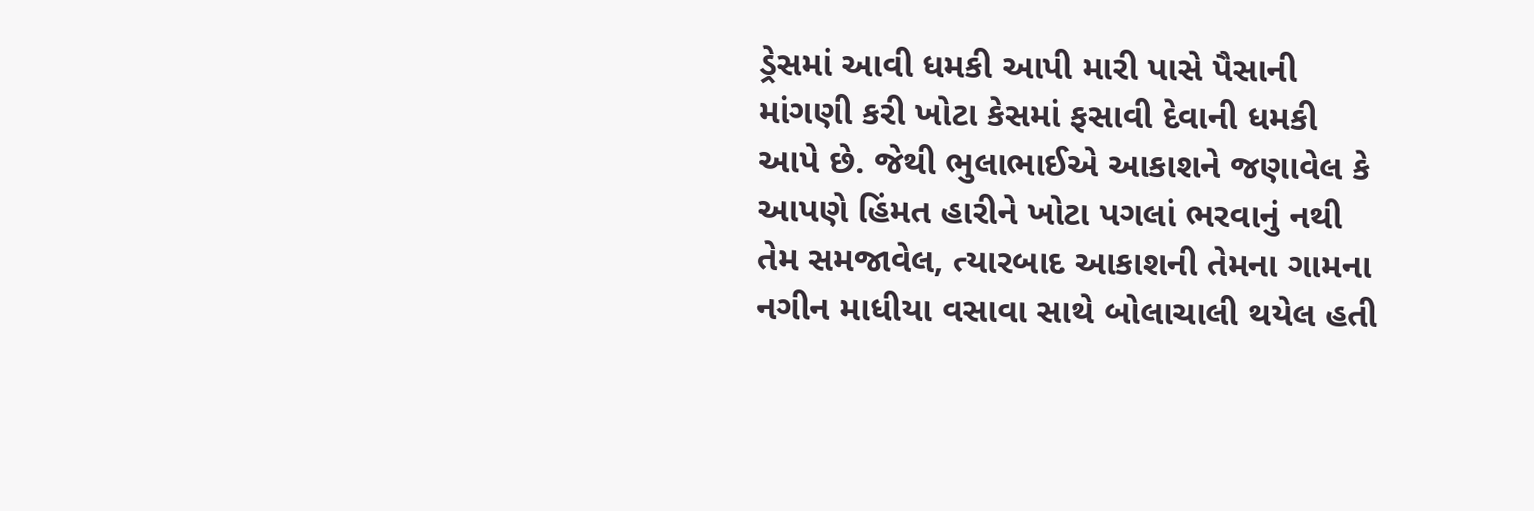ડ્રેસમાં આવી ધમકી આપી મારી પાસે પૈસાની માંગણી કરી ખોટા કેસમાં ફસાવી દેવાની ધમકી આપે છે. જેથી ભુલાભાઈએ આકાશને જણાવેલ કે આપણે હિંમત હારીને ખોટા પગલાં ભરવાનું નથી તેમ સમજાવેલ, ત્યારબાદ આકાશની તેમના ગામના નગીન માધીયા વસાવા સાથે બોલાચાલી થયેલ હતી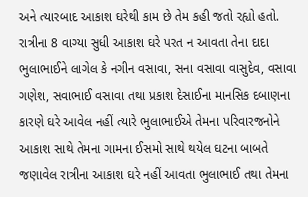અને ત્યારબાદ આકાશ ઘરેથી કામ છે તેમ કહી જતો રહ્યો હતો.
રાત્રીના 8 વાગ્યા સુધી આકાશ ઘરે પરત ન આવતા તેના દાદા ભુલાભાઈને લાગેલ કે નગીન વસાવા, સના વસાવા વાસુદેવ, વસાવા ગણેશ, સવાભાઈ વસાવા તથા પ્રકાશ દેસાઈના માનસિક દબાણના કારણે ઘરે આવેલ નહીં ત્યારે ભુલાભાઈએ તેમના પરિવારજનોને આકાશ સાથે તેમના ગામના ઈસમો સાથે થયેલ ઘટના બાબતે જણાવેલ રાત્રીના આકાશ ઘરે નહીં આવતા ભુલાભાઈ તથા તેમના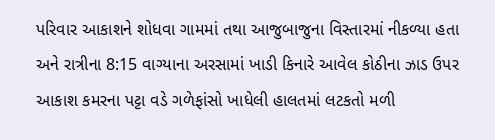પરિવાર આકાશને શોધવા ગામમાં તથા આજુબાજુના વિસ્તારમાં નીકળ્યા હતા અને રાત્રીના 8:15 વાગ્યાના અરસામાં ખાડી કિનારે આવેલ કોઠીના ઝાડ ઉપર આકાશ કમરના પટ્ટા વડે ગળેફાંસો ખાધેલી હાલતમાં લટકતો મળી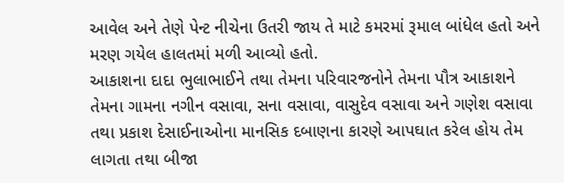આવેલ અને તેણે પેન્ટ નીચેના ઉતરી જાય તે માટે કમરમાં રૂમાલ બાંધેલ હતો અને મરણ ગયેલ હાલતમાં મળી આવ્યો હતો.
આકાશના દાદા ભુલાભાઈને તથા તેમના પરિવારજનોને તેમના પૌત્ર આકાશને તેમના ગામના નગીન વસાવા, સના વસાવા, વાસુદેવ વસાવા અને ગણેશ વસાવા તથા પ્રકાશ દેસાઈનાઓના માનસિક દબાણના કારણે આપઘાત કરેલ હોય તેમ લાગતા તથા બીજા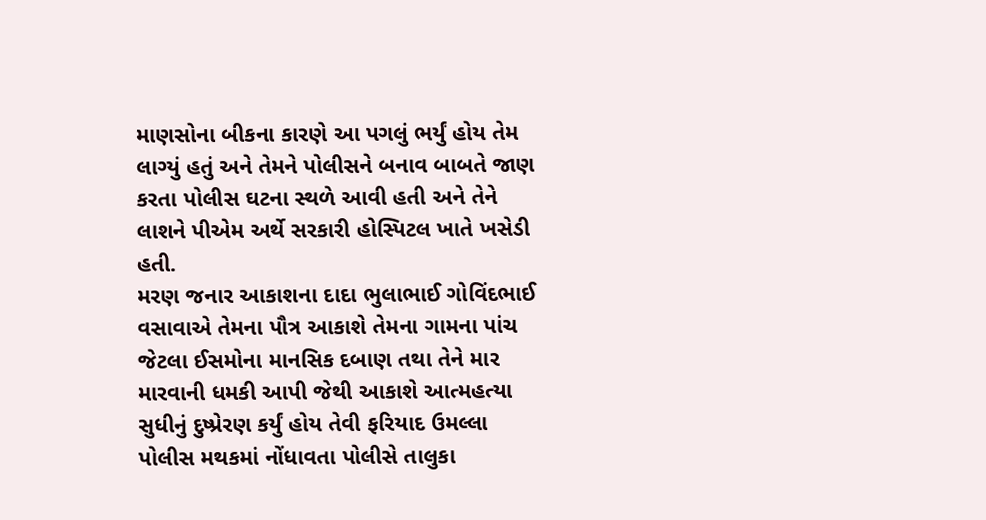માણસોના બીકના કારણે આ પગલું ભર્યું હોય તેમ લાગ્યું હતું અને તેમને પોલીસને બનાવ બાબતે જાણ કરતા પોલીસ ઘટના સ્થળે આવી હતી અને તેને લાશને પીએમ અર્થે સરકારી હોસ્પિટલ ખાતે ખસેડી હતી.
મરણ જનાર આકાશના દાદા ભુલાભાઈ ગોવિંદભાઈ વસાવાએ તેમના પૌત્ર આકાશે તેમના ગામના પાંચ જેટલા ઈસમોના માનસિક દબાણ તથા તેને માર મારવાની ધમકી આપી જેથી આકાશે આત્મહત્યા સુધીનું દુષ્પ્રેરણ કર્યું હોય તેવી ફરિયાદ ઉમલ્લા પોલીસ મથકમાં નોંધાવતા પોલીસે તાલુકા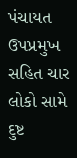પંચાયત ઉપપ્રમુખ સહિત ચાર લોકો સામે દુષ્ટ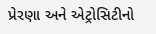પ્રેરણા અને એટ્રોસિટીનો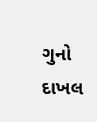ગુનો દાખલ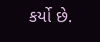કર્યો છે.